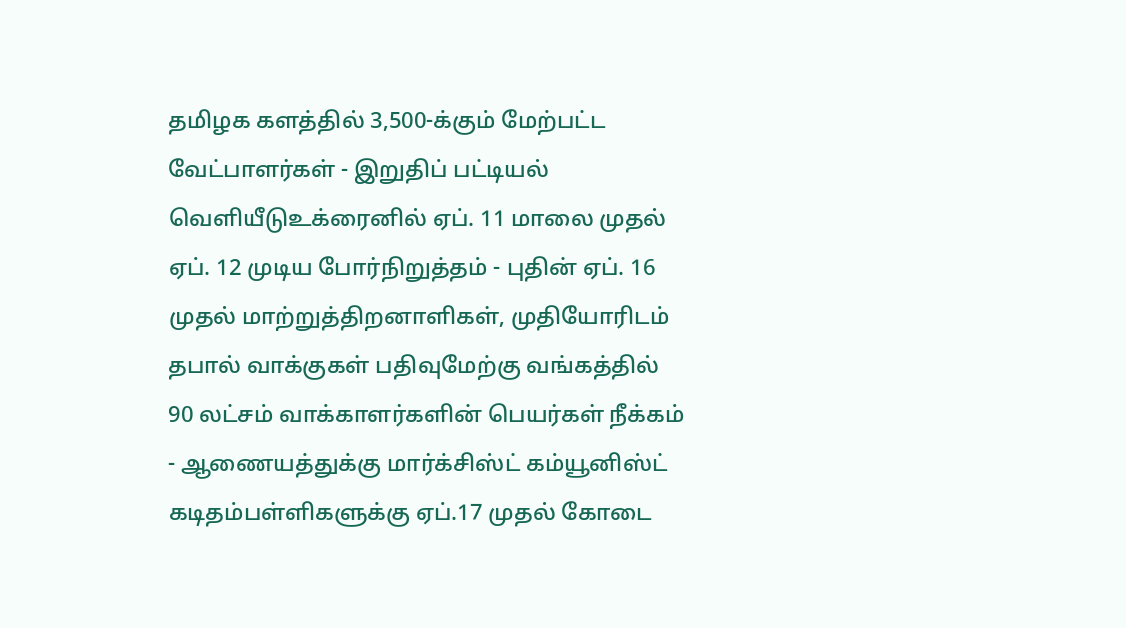தமிழக களத்தில் 3,500-க்கும் மேற்பட்ட வேட்பாளர்கள் - இறுதிப் பட்டியல் வெளியீடுஉக்ரைனில் ஏப். 11 மாலை முதல் ஏப். 12 முடிய போர்நிறுத்தம் - புதின் ஏப். 16 முதல் மாற்றுத்திறனாளிகள், முதியோரிடம் தபால் வாக்குகள் பதிவுமேற்கு வங்கத்தில் 90 லட்சம் வாக்காளர்களின் பெயர்கள் நீக்கம் - ஆணையத்துக்கு மார்க்சிஸ்ட் கம்யூனிஸ்ட் கடிதம்பள்ளிகளுக்கு ஏப்.17 முதல் கோடை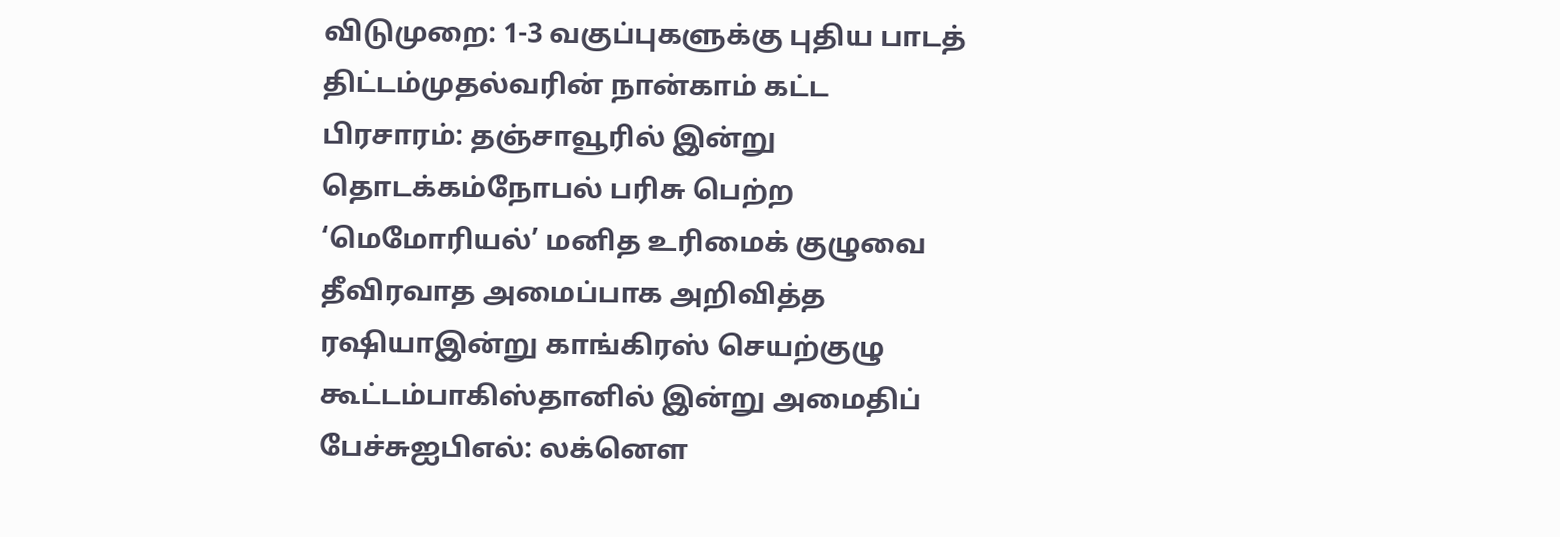விடுமுறை: 1-3 வகுப்புகளுக்கு புதிய பாடத் திட்டம்முதல்வரின் நான்காம் கட்ட பிரசாரம்: தஞ்சாவூரில் இன்று தொடக்கம்நோபல் பரிசு பெற்ற ‘மெமோரியல்’ மனித உரிமைக் குழுவை தீவிரவாத அமைப்பாக அறிவித்த ரஷியாஇன்று காங்கிரஸ் செயற்குழு கூட்டம்பாகிஸ்தானில் இன்று அமைதிப் பேச்சுஐபிஎல்: லக்னௌ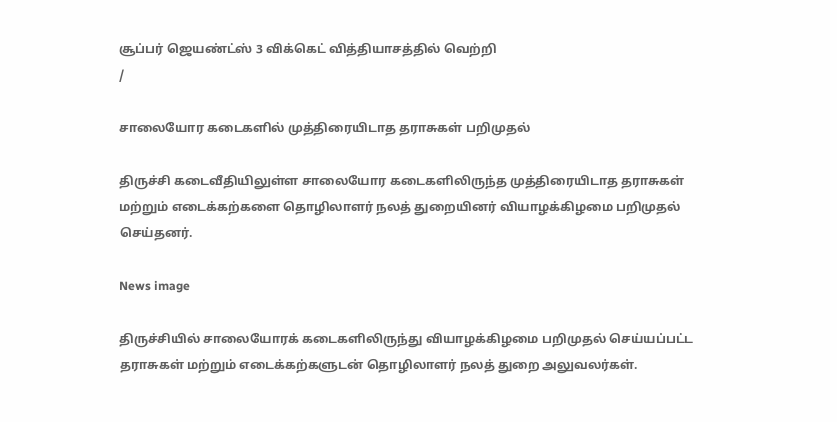சூப்பர் ஜெயண்ட்ஸ் 3 விக்கெட் வித்தியாசத்தில் வெற்றி
/

சாலையோர கடைகளில் முத்திரையிடாத தராசுகள் பறிமுதல்

திருச்சி கடைவீதியிலுள்ள சாலையோர கடைகளிலிருந்த முத்திரையிடாத தராசுகள் மற்றும் எடைக்கற்களை தொழிலாளர் நலத் துறையினர் வியாழக்கிழமை பறிமுதல் செய்தனர்.

News image

திருச்சியில் சாலையோரக் கடைகளிலிருந்து வியாழக்கிழமை பறிமுதல் செய்யப்பட்ட தராசுகள் மற்றும் எடைக்கற்களுடன் தொழிலாளர் நலத் துறை அலுவலர்கள்.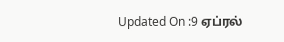Updated On :9 ஏப்ரல்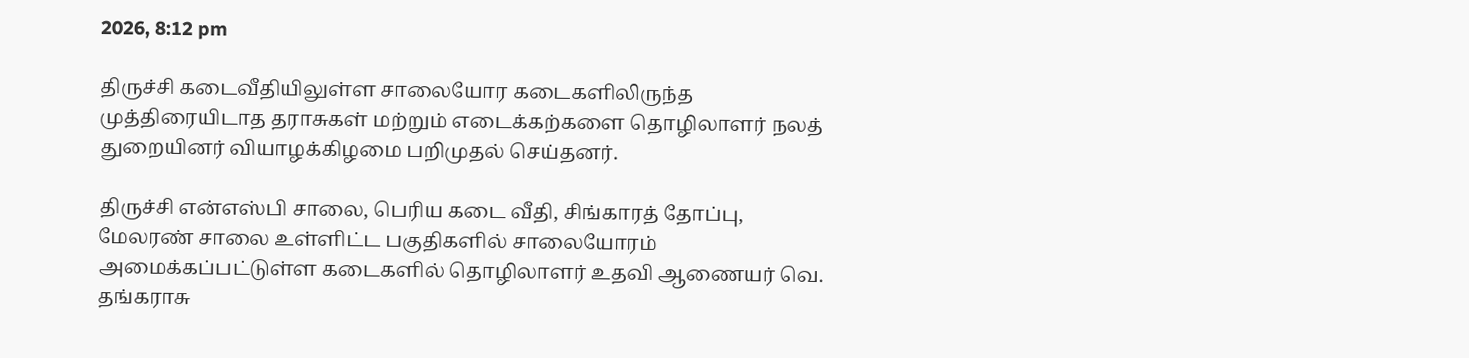2026, 8:12 pm

திருச்சி கடைவீதியிலுள்ள சாலையோர கடைகளிலிருந்த முத்திரையிடாத தராசுகள் மற்றும் எடைக்கற்களை தொழிலாளர் நலத் துறையினர் வியாழக்கிழமை பறிமுதல் செய்தனர்.

திருச்சி என்எஸ்பி சாலை, பெரிய கடை வீதி, சிங்காரத் தோப்பு, மேலரண் சாலை உள்ளிட்ட பகுதிகளில் சாலையோரம் அமைக்கப்பட்டுள்ள கடைகளில் தொழிலாளர் உதவி ஆணையர் வெ. தங்கராசு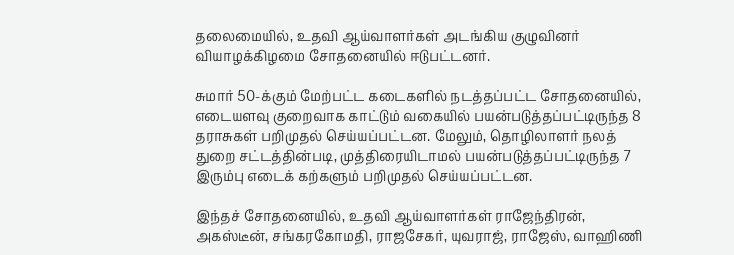தலைமையில், உதவி ஆய்வாளர்கள் அடங்கிய குழுவினர் வியாழக்கிழமை சோதனையில் ஈடுபட்டனர்.

சுமார் 50-க்கும் மேற்பட்ட கடைகளில் நடத்தப்பட்ட சோதனையில், எடையளவு குறைவாக காட்டும் வகையில் பயன்படுத்தப்பட்டிருந்த 8 தராசுகள் பறிமுதல் செய்யப்பட்டன. மேலும், தொழிலாளர் நலத் துறை சட்டத்தின்படி, முத்திரையிடாமல் பயன்படுத்தப்பட்டிருந்த 7 இரும்பு எடைக் கற்களும் பறிமுதல் செய்யப்பட்டன.

இந்தச் சோதனையில், உதவி ஆய்வாளர்கள் ராஜேந்திரன், அகஸ்டீன், சங்கரகோமதி, ராஜசேகர், யுவராஜ், ராஜேஸ், வாஹிணி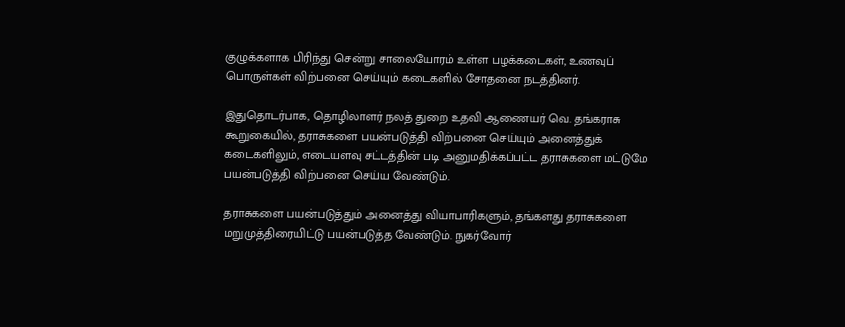குழுக்களாக பிரிந்து சென்று சாலையோரம் உள்ள பழக்கடைகள், உணவுப் பொருள்கள் விற்பனை செய்யும் கடைகளில் சோதனை நடத்தினர்.

இதுதொடர்பாக, தொழிலாளர் நலத் துறை உதவி ஆணையர் வெ. தங்கராசு கூறுகையில், தராசுகளை பயன்படுத்தி விற்பனை செய்யும் அனைத்துக் கடைகளிலும், எடையளவு சட்டத்தின் படி அனுமதிக்கப்பட்ட தராசுகளை மட்டுமே பயன்படுத்தி விற்பனை செய்ய வேண்டும்.

தராசுகளை பயன்படுத்தும் அனைத்து வியாபாரிகளும், தங்களது தராசுகளை மறுமுத்திரையிட்டு பயன்படுத்த வேண்டும். நுகர்வோர்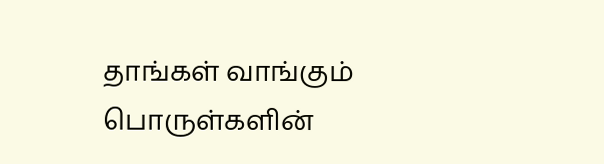தாங்கள் வாங்கும் பொருள்களின்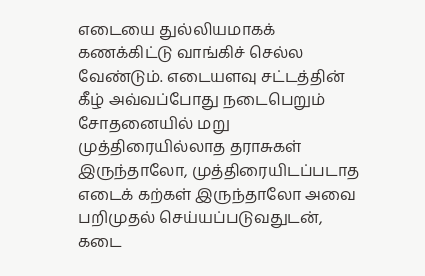எடையை துல்லியமாகக் கணக்கிட்டு வாங்கிச் செல்ல வேண்டும். எடையளவு சட்டத்தின் கீழ் அவ்வப்போது நடைபெறும் சோதனையில் மறு முத்திரையில்லாத தராசுகள் இருந்தாலோ, முத்திரையிடப்படாத எடைக் கற்கள் இருந்தாலோ அவை பறிமுதல் செய்யப்படுவதுடன், கடை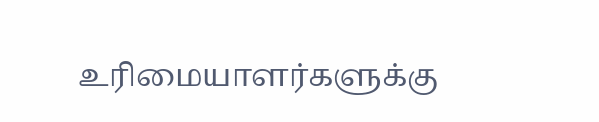உரிமையாளர்களுக்கு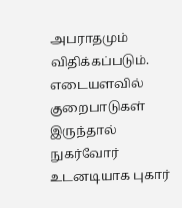அபராதமும் விதிக்கப்படும். எடையளவில் குறைபாடுகள் இருந்தால் நுகர்வோர் உடனடியாக புகார்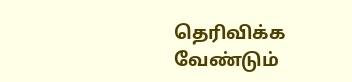தெரிவிக்க வேண்டும்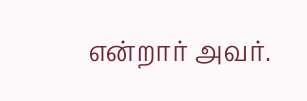என்றார் அவர்.